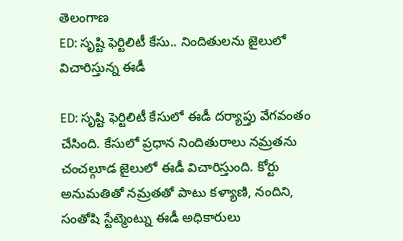తెలంగాణ
ED: సృష్టి ఫెర్టిలిటీ కేసు.. నిందితులను జైలులో విచారిస్తున్న ఈడీ

ED: సృష్టి ఫెర్టిలిటీ కేసులో ఈడీ దర్యాప్తు వేగవంతం చేసింది. కేసులో ప్రధాన నిందితురాలు నమ్రతను చంచల్గూడ జైలులో ఈడీ విచారిస్తుంది. కోర్టు అనుమతితో నమ్రతతో పాటు కళ్యాణి, నందిని, సంతోషి స్టేట్మెంట్ను ఈడీ అధికారులు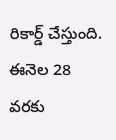రికార్డ్ చేస్తుంది. ఈనెల 28 వరకు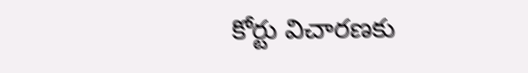కోర్టు విచారణకు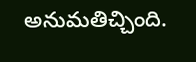అనుమతిచ్చింది.